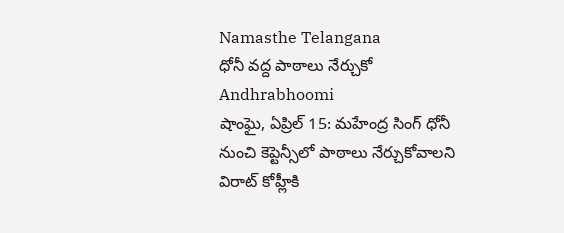Namasthe Telangana
ధోనీ వద్ద పాఠాలు నేర్చుకో
Andhrabhoomi
షాంఘై, ఏప్రిల్ 15: మహేంద్ర సింగ్ ధోనీ నుంచి కెప్టెన్సీలో పాఠాలు నేర్చుకోవాలని విరాట్ కోహ్లీకి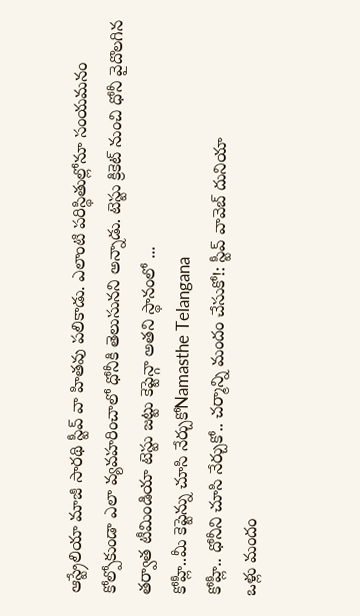ఆస్ట్రేలియా మాజీ సారథి స్టీవ్ వా హితవు పలికాడు. ఎలాంటి పరిస్థితుల్లోనూ సంయమనం కోల్పోకుండా ఎలా వ్యవహరించాలో ధోనీకి తెలుసునని అన్నాడు. టెస్టు క్రికెట్ నుంచి ధోనీ వైదొలగిన తర్వాత టీమిండియా టెస్టు జట్టు కెప్టెన్గా అతని స్థానంలో ...
కోహ్లీ..మీ కెప్టెన్ను చూసి నేర్చుకోNamasthe Telangana
కోహ్లీ.. ధోనీని చూసి నేర్చుకో.. చర్మాన్ని మందం చేసుకో!: స్టీవ్ వావెబ్ దునియా
ఒళ్లు మందం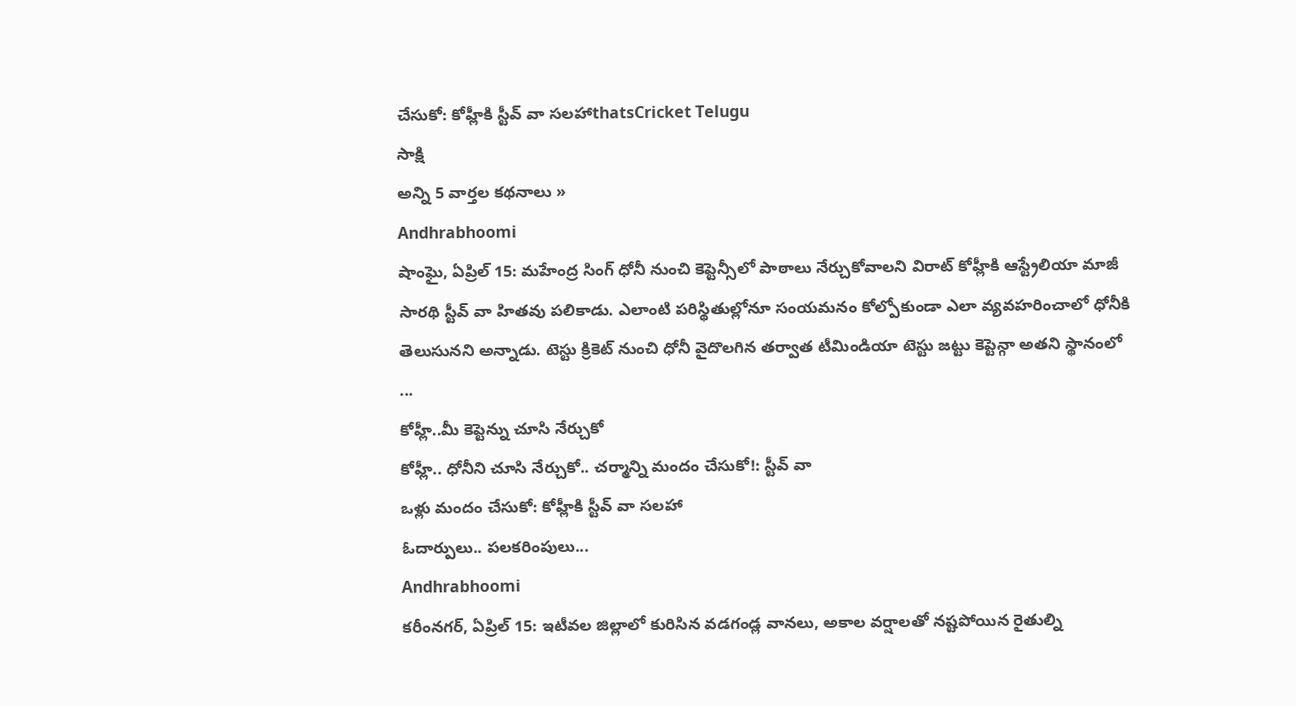చేసుకో: కోహ్లీకి స్టీవ్ వా సలహాthatsCricket Telugu
సాక్షి
అన్ని 5 వార్తల కథనాలు »
Andhrabhoomi
షాంఘై, ఏప్రిల్ 15: మహేంద్ర సింగ్ ధోనీ నుంచి కెప్టెన్సీలో పాఠాలు నేర్చుకోవాలని విరాట్ కోహ్లీకి ఆస్ట్రేలియా మాజీ సారథి స్టీవ్ వా హితవు పలికాడు. ఎలాంటి పరిస్థితుల్లోనూ సంయమనం కోల్పోకుండా ఎలా వ్యవహరించాలో ధోనీకి తెలుసునని అన్నాడు. టెస్టు క్రికెట్ నుంచి ధోనీ వైదొలగిన తర్వాత టీమిండియా టెస్టు జట్టు కెప్టెన్గా అతని స్థానంలో ...
కోహ్లీ..మీ కెప్టెన్ను చూసి నేర్చుకో
కోహ్లీ.. ధోనీని చూసి నేర్చుకో.. చర్మాన్ని మందం చేసుకో!: స్టీవ్ వా
ఒళ్లు మందం చేసుకో: కోహ్లీకి స్టీవ్ వా సలహా
ఓదార్పులు.. పలకరింపులు...
Andhrabhoomi
కరీంనగర్, ఏప్రిల్ 15: ఇటీవల జిల్లాలో కురిసిన వడగండ్ల వానలు, అకాల వర్షాలతో నష్టపోయిన రైతుల్ని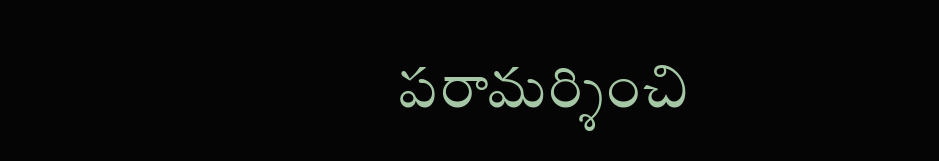పరామర్శించి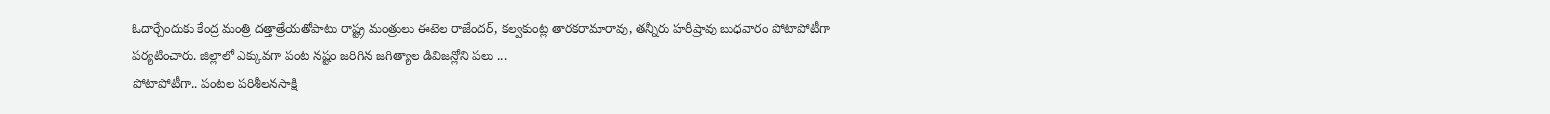ఓదార్చేందుకు కేంద్ర మంత్రి దత్తాత్రేయతోపాటు రాష్ట్ర మంత్రులు ఈటెల రాజేందర్, కల్వకుంట్ల తారకరామారావు, తన్నీరు హరీష్రావు బుధవారం పోటాపోటీగా పర్యటించారు. జిల్లాలో ఎక్కువగా పంట నష్టం జరిగిన జగిత్యాల డివిజన్లోని పలు ...
పోటాపోటీగా.. పంటల పరిశీలనసాక్షి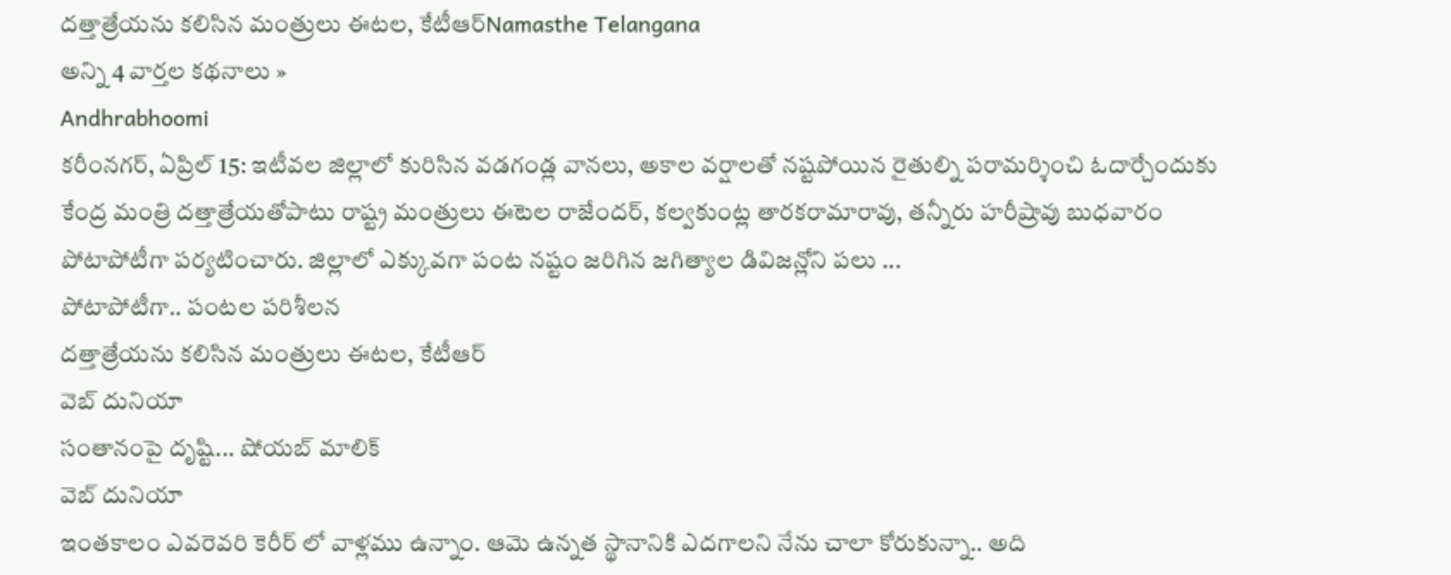దత్తాత్రేయను కలిసిన మంత్రులు ఈటల, కేటీఆర్Namasthe Telangana
అన్ని 4 వార్తల కథనాలు »
Andhrabhoomi
కరీంనగర్, ఏప్రిల్ 15: ఇటీవల జిల్లాలో కురిసిన వడగండ్ల వానలు, అకాల వర్షాలతో నష్టపోయిన రైతుల్ని పరామర్శించి ఓదార్చేందుకు కేంద్ర మంత్రి దత్తాత్రేయతోపాటు రాష్ట్ర మంత్రులు ఈటెల రాజేందర్, కల్వకుంట్ల తారకరామారావు, తన్నీరు హరీష్రావు బుధవారం పోటాపోటీగా పర్యటించారు. జిల్లాలో ఎక్కువగా పంట నష్టం జరిగిన జగిత్యాల డివిజన్లోని పలు ...
పోటాపోటీగా.. పంటల పరిశీలన
దత్తాత్రేయను కలిసిన మంత్రులు ఈటల, కేటీఆర్
వెబ్ దునియా
సంతానంపై దృష్టి... షోయబ్ మాలిక్
వెబ్ దునియా
ఇంతకాలం ఎవరెవరి కెరీర్ లో వాళ్లము ఉన్నాం. ఆమె ఉన్నత స్థానానికి ఎదగాలని నేను చాలా కోరుకున్నా.. అది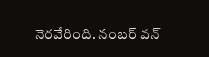నెరవేరింది. నంబర్ వన్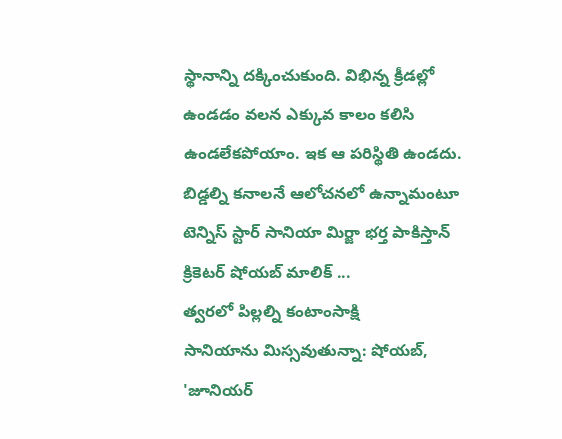స్థానాన్ని దక్కించుకుంది. విభిన్న క్రీడల్లో ఉండడం వలన ఎక్కువ కాలం కలిసి ఉండలేకపోయాం. ఇక ఆ పరిస్థితి ఉండదు. బిడ్డల్ని కనాలనే ఆలోచనలో ఉన్నామంటూ టెన్నిస్ స్టార్ సానియా మిర్జా భర్త పాకిస్తాన్ క్రికెటర్ షోయబ్ మాలిక్ ...
త్వరలో పిల్లల్ని కంటాంసాక్షి
సానియాను మిస్సవుతున్నా: షోయబ్, 'జూనియర్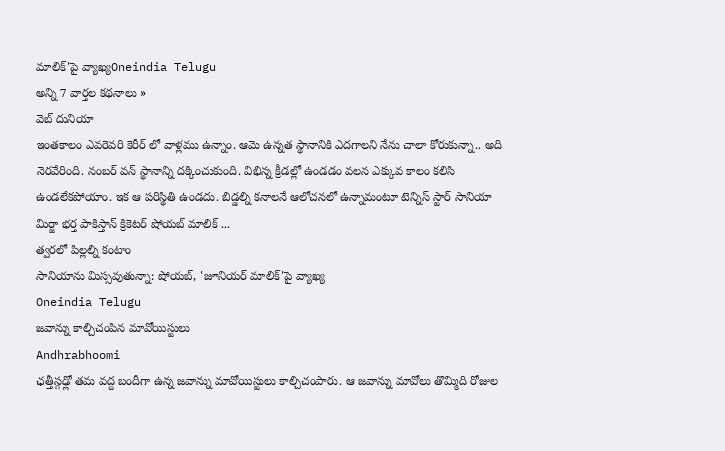మాలిక్'పై వ్యాఖ్యOneindia Telugu
అన్ని 7 వార్తల కథనాలు »
వెబ్ దునియా
ఇంతకాలం ఎవరెవరి కెరీర్ లో వాళ్లము ఉన్నాం. ఆమె ఉన్నత స్థానానికి ఎదగాలని నేను చాలా కోరుకున్నా.. అది నెరవేరింది. నంబర్ వన్ స్థానాన్ని దక్కించుకుంది. విభిన్న క్రీడల్లో ఉండడం వలన ఎక్కువ కాలం కలిసి ఉండలేకపోయాం. ఇక ఆ పరిస్థితి ఉండదు. బిడ్డల్ని కనాలనే ఆలోచనలో ఉన్నామంటూ టెన్నిస్ స్టార్ సానియా మిర్జా భర్త పాకిస్తాన్ క్రికెటర్ షోయబ్ మాలిక్ ...
త్వరలో పిల్లల్ని కంటాం
సానియాను మిస్సవుతున్నా: షోయబ్, 'జూనియర్ మాలిక్'పై వ్యాఖ్య
Oneindia Telugu
జవాన్ను కాల్చిచంపిన మావోయిస్టులు
Andhrabhoomi
ఛత్తీస్గఢ్లో తమ వద్ద బందీగా ఉన్న జవాన్ను మావోయిస్టులు కాల్చిచంపారు. ఆ జవాన్ను మావోలు తొమ్మిది రోజుల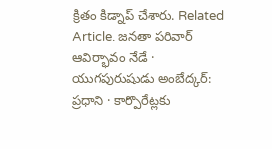క్రితం కిడ్నాప్ చేశారు. Related Article. జనతా పరివార్ ఆవిర్భావం నేడే · యుగపురుషుడు అంబేద్కర్: ప్రధాని · కార్పొరేట్లకు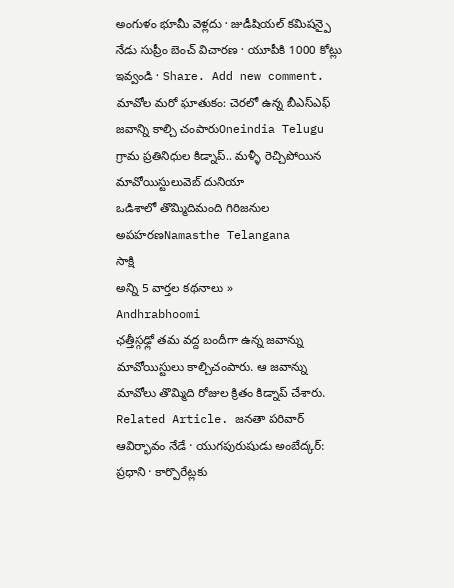అంగుళం భూమీ వెళ్లదు · జుడీషియల్ కమిషన్పై నేడు సుప్రీం బెంచ్ విచారణ · యూపీకి 1000 కోట్లు ఇవ్వండి · Share. Add new comment.
మావోల మరో ఘాతుకం: చెరలో ఉన్న బీఎస్ఎఫ్ జవాన్ని కాల్చి చంపారుOneindia Telugu
గ్రామ ప్రతినిధుల కిడ్నాప్.. మళ్ళీ రెచ్చిపోయిన మావోయిస్టులువెబ్ దునియా
ఒడిశాలో తొమ్మిదిమంది గిరిజనుల అపహరణNamasthe Telangana
సాక్షి
అన్ని 5 వార్తల కథనాలు »
Andhrabhoomi
ఛత్తీస్గఢ్లో తమ వద్ద బందీగా ఉన్న జవాన్ను మావోయిస్టులు కాల్చిచంపారు. ఆ జవాన్ను మావోలు తొమ్మిది రోజుల క్రితం కిడ్నాప్ చేశారు. Related Article. జనతా పరివార్ ఆవిర్భావం నేడే · యుగపురుషుడు అంబేద్కర్: ప్రధాని · కార్పొరేట్లకు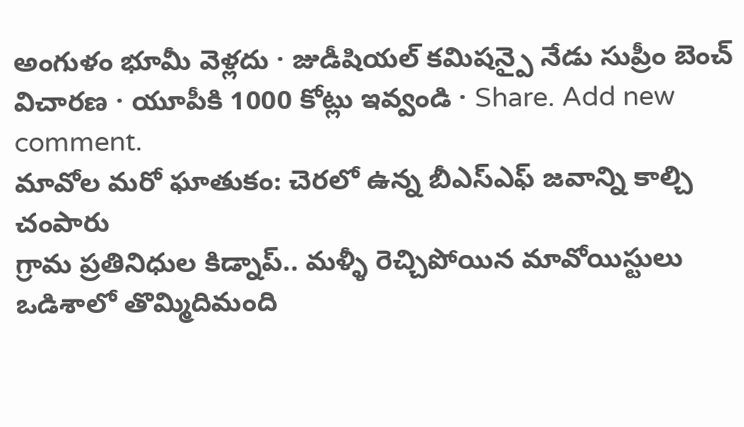అంగుళం భూమీ వెళ్లదు · జుడీషియల్ కమిషన్పై నేడు సుప్రీం బెంచ్ విచారణ · యూపీకి 1000 కోట్లు ఇవ్వండి · Share. Add new comment.
మావోల మరో ఘాతుకం: చెరలో ఉన్న బీఎస్ఎఫ్ జవాన్ని కాల్చి చంపారు
గ్రామ ప్రతినిధుల కిడ్నాప్.. మళ్ళీ రెచ్చిపోయిన మావోయిస్టులు
ఒడిశాలో తొమ్మిదిమంది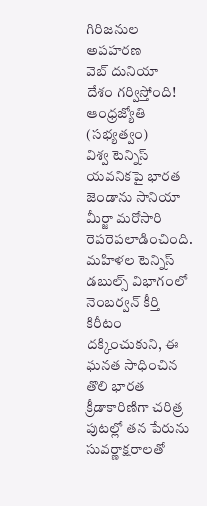గిరిజనుల అపహరణ
వెబ్ దునియా
దేశం గర్విస్తోంది!
ఆంధ్రజ్యోతి (సభ్యత్వం)
విశ్వ టెన్నిస్ యవనికపై భారత జెండాను సానియా మీర్జా మరోసారి రెపరెపలాడించింది. మహిళల టెన్నిస్ డబుల్స్ విభాగంలో నెంబర్వన్ కీర్తి కిరీటం దక్కించుకుని, ఈ ఘనత సాధించిన తొలి భారత క్రీడాకారిణిగా చరిత్ర పుటల్లో తన పేరును సువర్ణాక్షరాలతో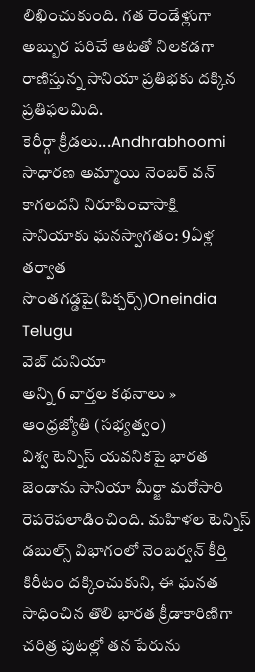లిఖించుకుంది. గత రెండేళ్లుగా అబ్బుర పరిచే ఆటతో నిలకడగా రాణిస్తున్న సానియా ప్రతిభకు దక్కిన ప్రతిఫలమిది.
కెరీర్గా క్రీడలు...Andhrabhoomi
సాధారణ అమ్మాయి నెంబర్ వన్ కాగలదని నిరూపించాసాక్షి
సానియాకు ఘనస్వాగతం: 9ఏళ్ల తర్వాత సొంతగడ్డపై(పిక్చర్స్)Oneindia Telugu
వెబ్ దునియా
అన్ని 6 వార్తల కథనాలు »
ఆంధ్రజ్యోతి (సభ్యత్వం)
విశ్వ టెన్నిస్ యవనికపై భారత జెండాను సానియా మీర్జా మరోసారి రెపరెపలాడించింది. మహిళల టెన్నిస్ డబుల్స్ విభాగంలో నెంబర్వన్ కీర్తి కిరీటం దక్కించుకుని, ఈ ఘనత సాధించిన తొలి భారత క్రీడాకారిణిగా చరిత్ర పుటల్లో తన పేరును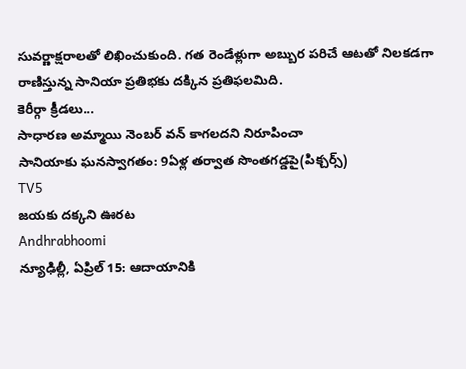సువర్ణాక్షరాలతో లిఖించుకుంది. గత రెండేళ్లుగా అబ్బుర పరిచే ఆటతో నిలకడగా రాణిస్తున్న సానియా ప్రతిభకు దక్కిన ప్రతిఫలమిది.
కెరీర్గా క్రీడలు...
సాధారణ అమ్మాయి నెంబర్ వన్ కాగలదని నిరూపించా
సానియాకు ఘనస్వాగతం: 9ఏళ్ల తర్వాత సొంతగడ్డపై(పిక్చర్స్)
TV5
జయకు దక్కని ఊరట
Andhrabhoomi
న్యూఢిల్లీ, ఏప్రిల్ 15: ఆదాయానికి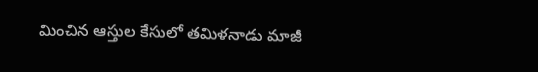మించిన ఆస్తుల కేసులో తమిళనాడు మాజీ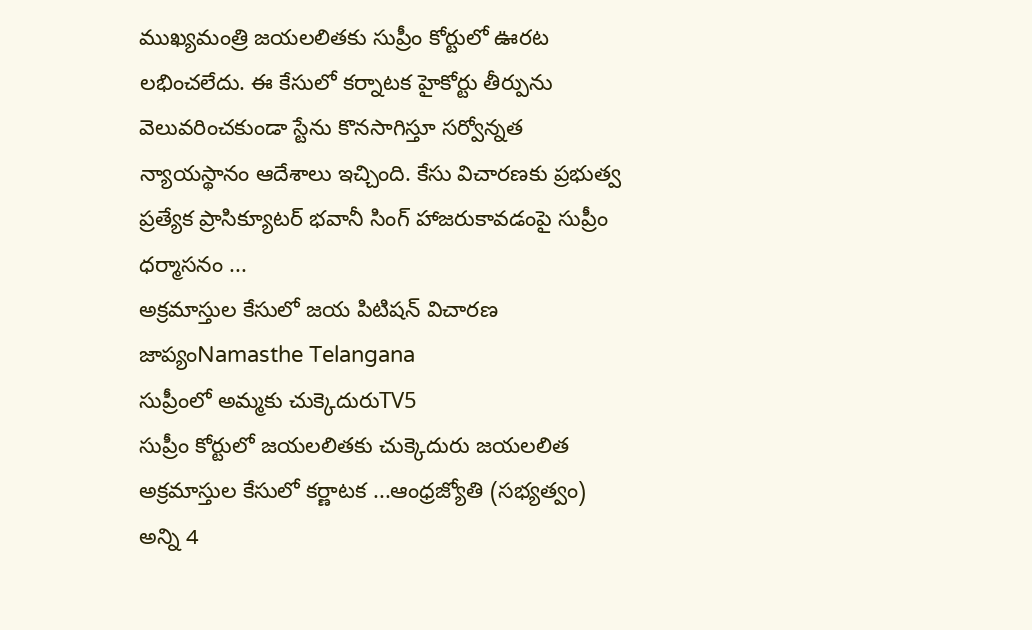ముఖ్యమంత్రి జయలలితకు సుప్రీం కోర్టులో ఊరట లభించలేదు. ఈ కేసులో కర్నాటక హైకోర్టు తీర్పును వెలువరించకుండా స్టేను కొనసాగిస్తూ సర్వోన్నత న్యాయస్థానం ఆదేశాలు ఇచ్చింది. కేసు విచారణకు ప్రభుత్వ ప్రత్యేక ప్రాసిక్యూటర్ భవానీ సింగ్ హాజరుకావడంపై సుప్రీం ధర్మాసనం ...
అక్రమాస్తుల కేసులో జయ పిటిషన్ విచారణ జాప్యంNamasthe Telangana
సుప్రీంలో అమ్మకు చుక్కెదురుTV5
సుప్రీం కోర్టులో జయలలితకు చుక్కెదురు జయలలిత అక్రమాస్తుల కేసులో కర్ణాటక ...ఆంధ్రజ్యోతి (సభ్యత్వం)
అన్ని 4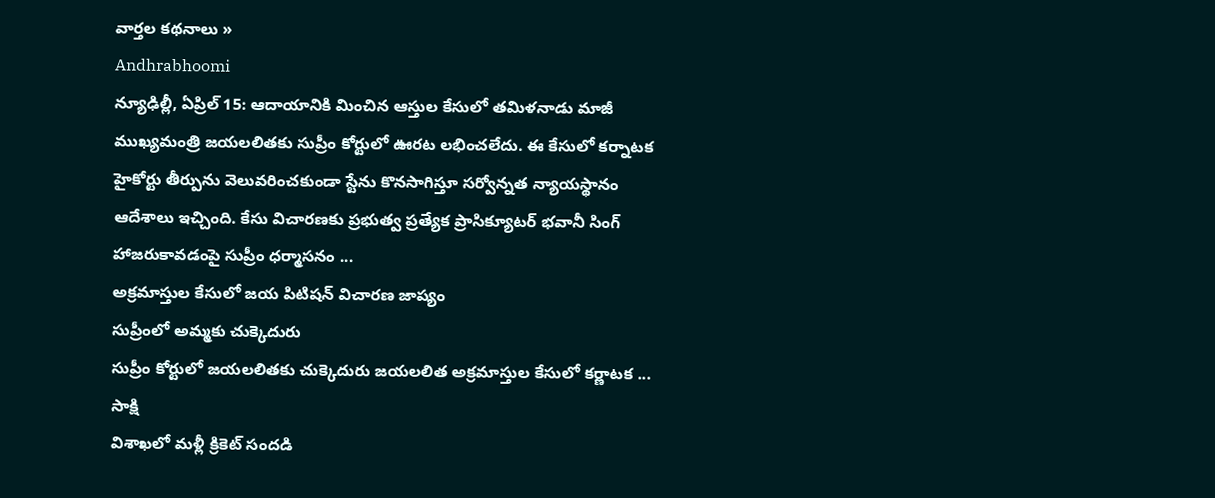వార్తల కథనాలు »
Andhrabhoomi
న్యూఢిల్లీ, ఏప్రిల్ 15: ఆదాయానికి మించిన ఆస్తుల కేసులో తమిళనాడు మాజీ ముఖ్యమంత్రి జయలలితకు సుప్రీం కోర్టులో ఊరట లభించలేదు. ఈ కేసులో కర్నాటక హైకోర్టు తీర్పును వెలువరించకుండా స్టేను కొనసాగిస్తూ సర్వోన్నత న్యాయస్థానం ఆదేశాలు ఇచ్చింది. కేసు విచారణకు ప్రభుత్వ ప్రత్యేక ప్రాసిక్యూటర్ భవానీ సింగ్ హాజరుకావడంపై సుప్రీం ధర్మాసనం ...
అక్రమాస్తుల కేసులో జయ పిటిషన్ విచారణ జాప్యం
సుప్రీంలో అమ్మకు చుక్కెదురు
సుప్రీం కోర్టులో జయలలితకు చుక్కెదురు జయలలిత అక్రమాస్తుల కేసులో కర్ణాటక ...
సాక్షి
విశాఖలో మళ్లీ క్రికెట్ సందడి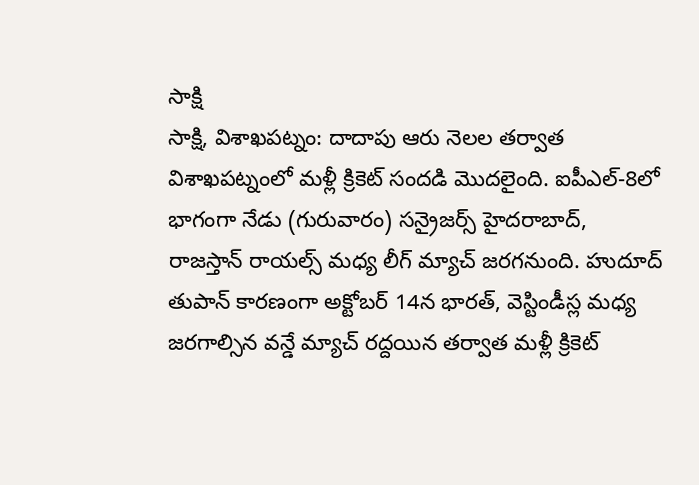సాక్షి
సాక్షి, విశాఖపట్నం: దాదాపు ఆరు నెలల తర్వాత విశాఖపట్నంలో మళ్లీ క్రికెట్ సందడి మొదలైంది. ఐపీఎల్-8లో భాగంగా నేడు (గురువారం) సన్రైజర్స్ హైదరాబాద్, రాజస్తాన్ రాయల్స్ మధ్య లీగ్ మ్యాచ్ జరగనుంది. హుదూద్ తుపాన్ కారణంగా అక్టోబర్ 14న భారత్, వెస్టిండీస్ల మధ్య జరగాల్సిన వన్డే మ్యాచ్ రద్దయిన తర్వాత మళ్లీ క్రికెట్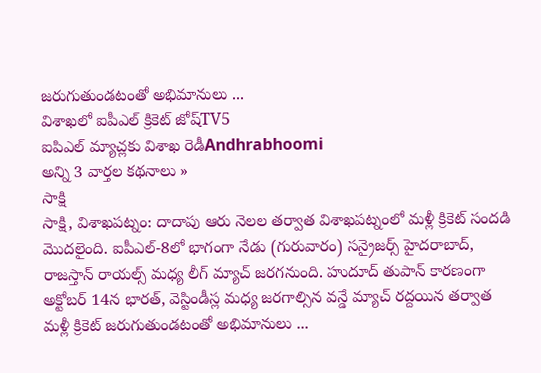జరుగుతుండటంతో అభిమానులు ...
విశాఖలో ఐపీఎల్ క్రికెట్ జోష్TV5
ఐపిఎల్ మ్యాచ్లకు విశాఖ రెడీAndhrabhoomi
అన్ని 3 వార్తల కథనాలు »
సాక్షి
సాక్షి, విశాఖపట్నం: దాదాపు ఆరు నెలల తర్వాత విశాఖపట్నంలో మళ్లీ క్రికెట్ సందడి మొదలైంది. ఐపీఎల్-8లో భాగంగా నేడు (గురువారం) సన్రైజర్స్ హైదరాబాద్, రాజస్తాన్ రాయల్స్ మధ్య లీగ్ మ్యాచ్ జరగనుంది. హుదూద్ తుపాన్ కారణంగా అక్టోబర్ 14న భారత్, వెస్టిండీస్ల మధ్య జరగాల్సిన వన్డే మ్యాచ్ రద్దయిన తర్వాత మళ్లీ క్రికెట్ జరుగుతుండటంతో అభిమానులు ...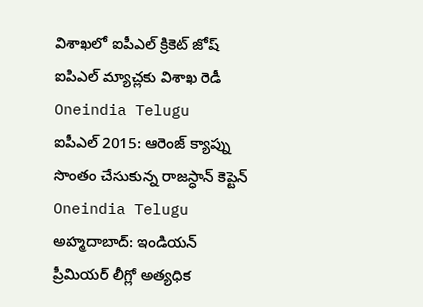విశాఖలో ఐపీఎల్ క్రికెట్ జోష్
ఐపిఎల్ మ్యాచ్లకు విశాఖ రెడీ
Oneindia Telugu
ఐపీఎల్ 2015: ఆరెంజ్ క్యాప్ను సొంతం చేసుకున్న రాజస్ధాన్ కెప్టెన్
Oneindia Telugu
అహ్మదాబాద్: ఇండియన్ ప్రీమియర్ లీగ్లో అత్యధిక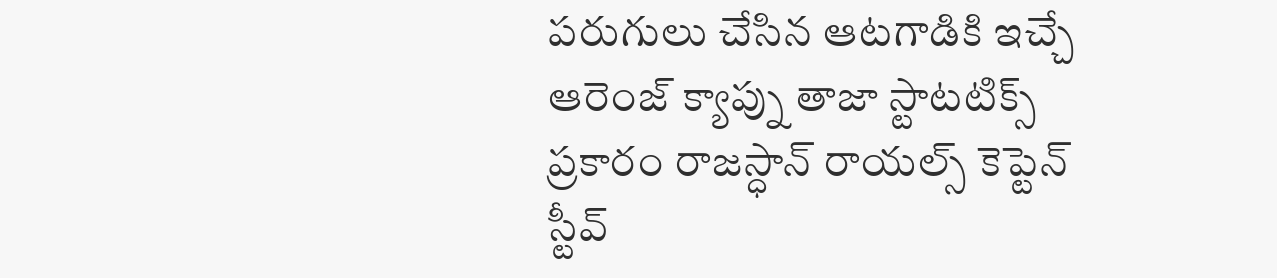పరుగులు చేసిన ఆటగాడికి ఇచ్చే ఆరెంజ్ క్యాప్ను తాజా స్టాటటిక్స్ ప్రకారం రాజస్ధాన్ రాయల్స్ కెప్టెన్ స్టీవ్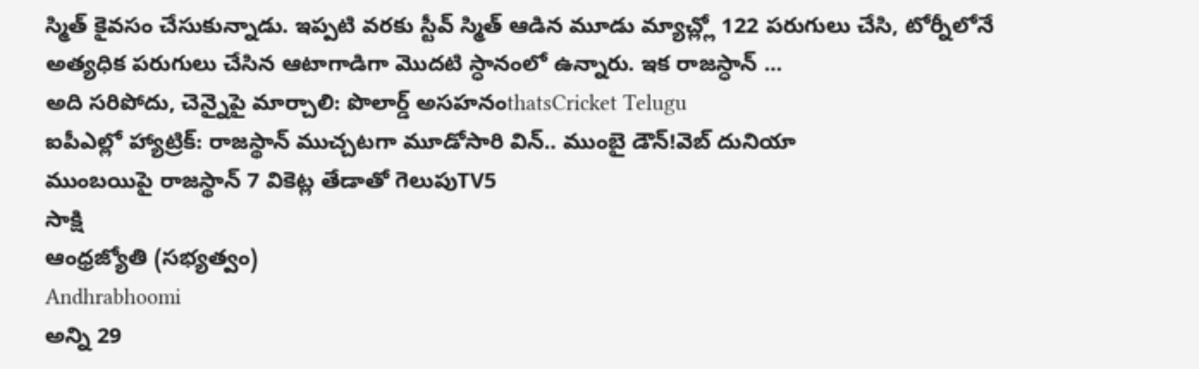స్మిత్ కైవసం చేసుకున్నాడు. ఇప్పటి వరకు స్టీవ్ స్మిత్ ఆడిన మూడు మ్యాచ్ల్లో 122 పరుగులు చేసి, టోర్నీలోనే అత్యధిక పరుగులు చేసిన ఆటాగాడిగా మొదటి స్ధానంలో ఉన్నారు. ఇక రాజస్ధాన్ ...
అది సరిపోదు, చెన్నైపై మార్చాలి: పొలార్డ్ అసహనంthatsCricket Telugu
ఐపీఎల్లో హ్యాట్రిక్: రాజస్థాన్ ముచ్చటగా మూడోసారి విన్.. ముంబై డౌన్!వెబ్ దునియా
ముంబయిపై రాజస్థాన్ 7 వికెట్ల తేడాతో గెలుపుTV5
సాక్షి
ఆంధ్రజ్యోతి (సభ్యత్వం)
Andhrabhoomi
అన్ని 29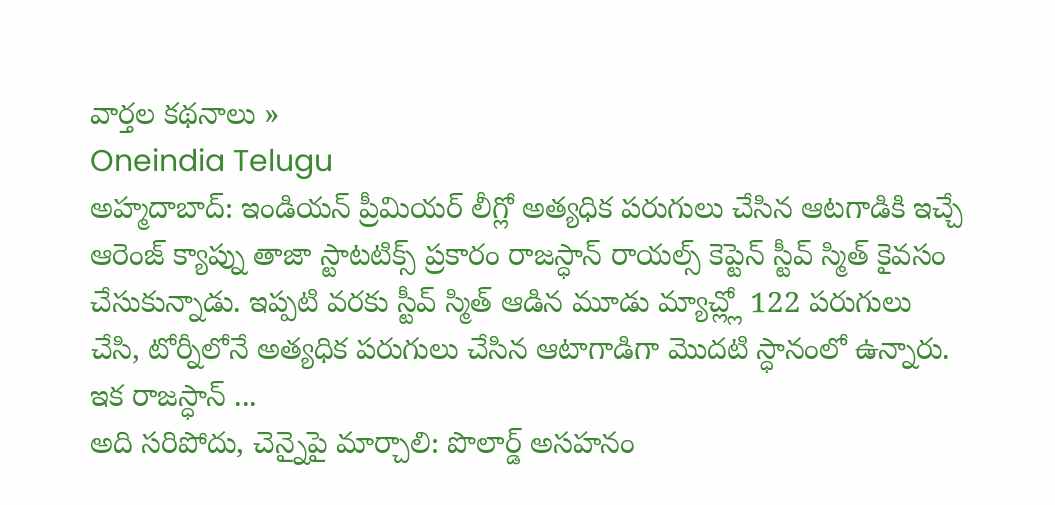వార్తల కథనాలు »
Oneindia Telugu
అహ్మదాబాద్: ఇండియన్ ప్రీమియర్ లీగ్లో అత్యధిక పరుగులు చేసిన ఆటగాడికి ఇచ్చే ఆరెంజ్ క్యాప్ను తాజా స్టాటటిక్స్ ప్రకారం రాజస్ధాన్ రాయల్స్ కెప్టెన్ స్టీవ్ స్మిత్ కైవసం చేసుకున్నాడు. ఇప్పటి వరకు స్టీవ్ స్మిత్ ఆడిన మూడు మ్యాచ్ల్లో 122 పరుగులు చేసి, టోర్నీలోనే అత్యధిక పరుగులు చేసిన ఆటాగాడిగా మొదటి స్ధానంలో ఉన్నారు. ఇక రాజస్ధాన్ ...
అది సరిపోదు, చెన్నైపై మార్చాలి: పొలార్డ్ అసహనం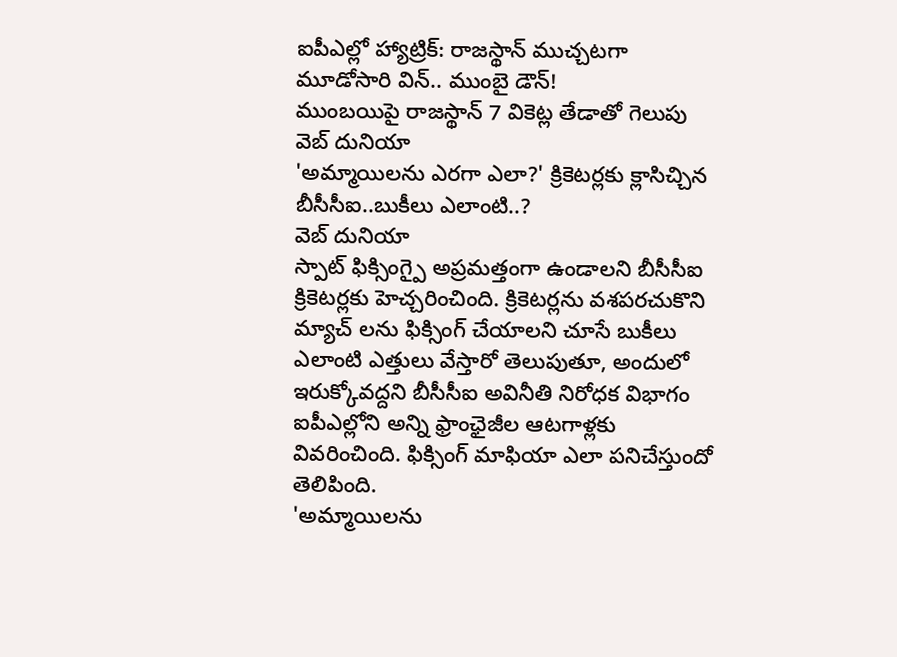ఐపీఎల్లో హ్యాట్రిక్: రాజస్థాన్ ముచ్చటగా మూడోసారి విన్.. ముంబై డౌన్!
ముంబయిపై రాజస్థాన్ 7 వికెట్ల తేడాతో గెలుపు
వెబ్ దునియా
'అమ్మాయిలను ఎరగా ఎలా?' క్రికెటర్లకు క్లాసిచ్చిన బీసీసీఐ..బుకీలు ఎలాంటి..?
వెబ్ దునియా
స్పాట్ ఫిక్సింగ్పై అప్రమత్తంగా ఉండాలని బీసీసీఐ క్రికెటర్లకు హెచ్చరించింది. క్రికెటర్లను వశపరచుకొని మ్యాచ్ లను ఫిక్సింగ్ చేయాలని చూసే బుకీలు ఎలాంటి ఎత్తులు వేస్తారో తెలుపుతూ, అందులో ఇరుక్కోవద్దని బీసీసీఐ అవినీతి నిరోధక విభాగం ఐపీఎల్లోని అన్ని ఫ్రాంఛైజీల ఆటగాళ్లకు వివరించింది. ఫిక్సింగ్ మాఫియా ఎలా పనిచేస్తుందో తెలిపింది.
'అమ్మాయిలను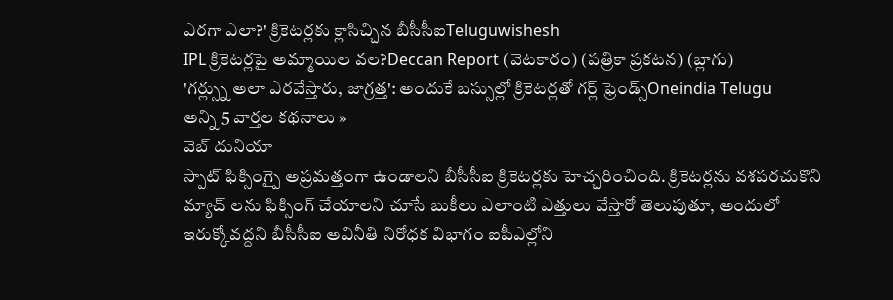ఎరగా ఎలా?' క్రికెటర్లకు క్లాసిచ్చిన బీసీసీఐTeluguwishesh
IPL క్రికెటర్లపై అమ్మాయిల వల?Deccan Report (వెటకారం) (పత్రికా ప్రకటన) (బ్లాగు)
'గర్ల్స్ను అలా ఎరవేస్తారు, జాగ్రత్త': అందుకే బస్సుల్లో క్రికెటర్లతో గర్ల్ ఫ్రెండ్స్Oneindia Telugu
అన్ని 5 వార్తల కథనాలు »
వెబ్ దునియా
స్పాట్ ఫిక్సింగ్పై అప్రమత్తంగా ఉండాలని బీసీసీఐ క్రికెటర్లకు హెచ్చరించింది. క్రికెటర్లను వశపరచుకొని మ్యాచ్ లను ఫిక్సింగ్ చేయాలని చూసే బుకీలు ఎలాంటి ఎత్తులు వేస్తారో తెలుపుతూ, అందులో ఇరుక్కోవద్దని బీసీసీఐ అవినీతి నిరోధక విభాగం ఐపీఎల్లోని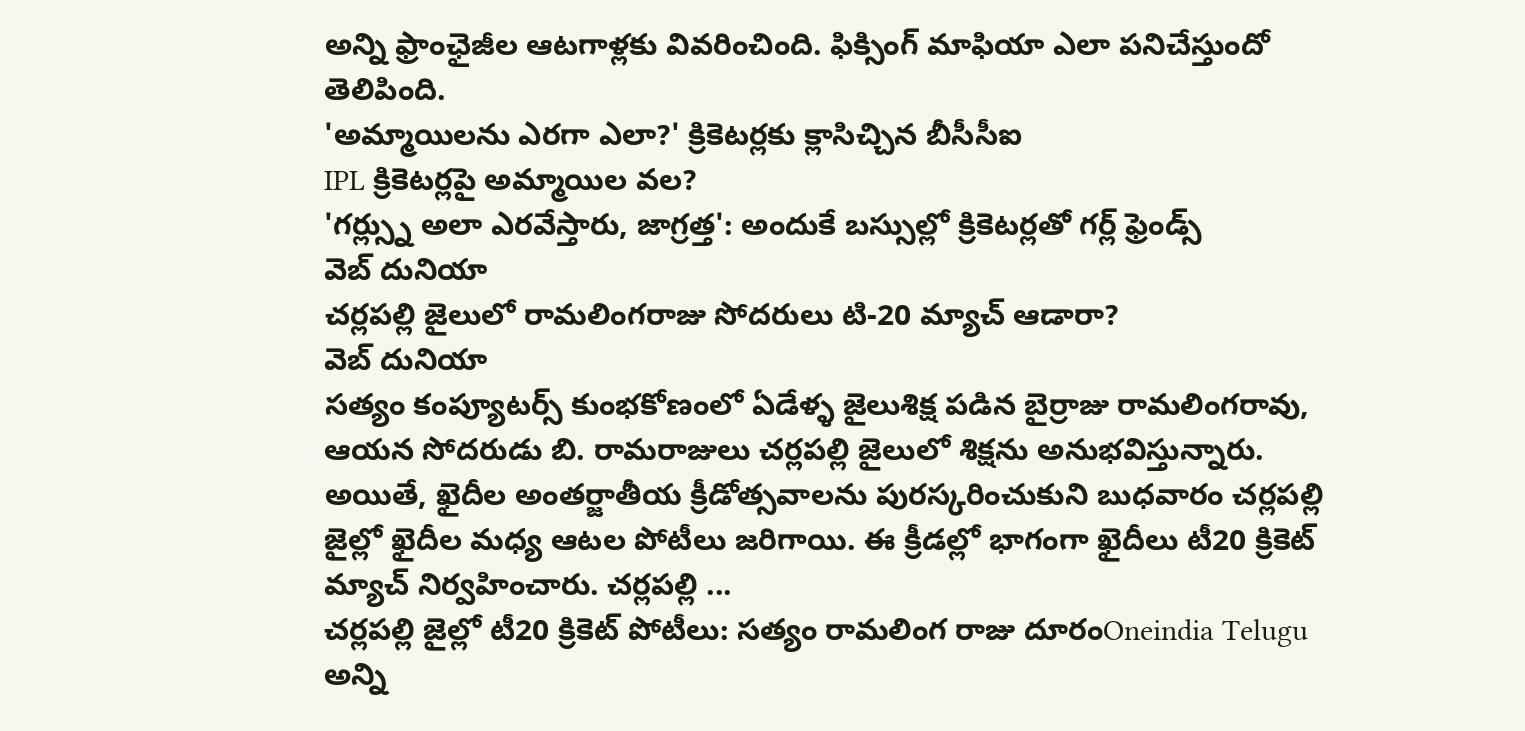అన్ని ఫ్రాంఛైజీల ఆటగాళ్లకు వివరించింది. ఫిక్సింగ్ మాఫియా ఎలా పనిచేస్తుందో తెలిపింది.
'అమ్మాయిలను ఎరగా ఎలా?' క్రికెటర్లకు క్లాసిచ్చిన బీసీసీఐ
IPL క్రికెటర్లపై అమ్మాయిల వల?
'గర్ల్స్ను అలా ఎరవేస్తారు, జాగ్రత్త': అందుకే బస్సుల్లో క్రికెటర్లతో గర్ల్ ఫ్రెండ్స్
వెబ్ దునియా
చర్లపల్లి జైలులో రామలింగరాజు సోదరులు టి-20 మ్యాచ్ ఆడారా?
వెబ్ దునియా
సత్యం కంప్యూటర్స్ కుంభకోణంలో ఏడేళ్ళ జైలుశిక్ష పడిన బైర్రాజు రామలింగరావు, ఆయన సోదరుడు బి. రామరాజులు చర్లపల్లి జైలులో శిక్షను అనుభవిస్తున్నారు. అయితే, ఖైదీల అంతర్జాతీయ క్రీడోత్సవాలను పురస్కరించుకుని బుధవారం చర్లపల్లి జైల్లో ఖైదీల మధ్య ఆటల పోటీలు జరిగాయి. ఈ క్రీడల్లో భాగంగా ఖైదీలు టీ20 క్రికెట్ మ్యాచ్ నిర్వహించారు. చర్లపల్లి ...
చర్లపల్లి జైల్లో టీ20 క్రికెట్ పోటీలు: సత్యం రామలింగ రాజు దూరంOneindia Telugu
అన్ని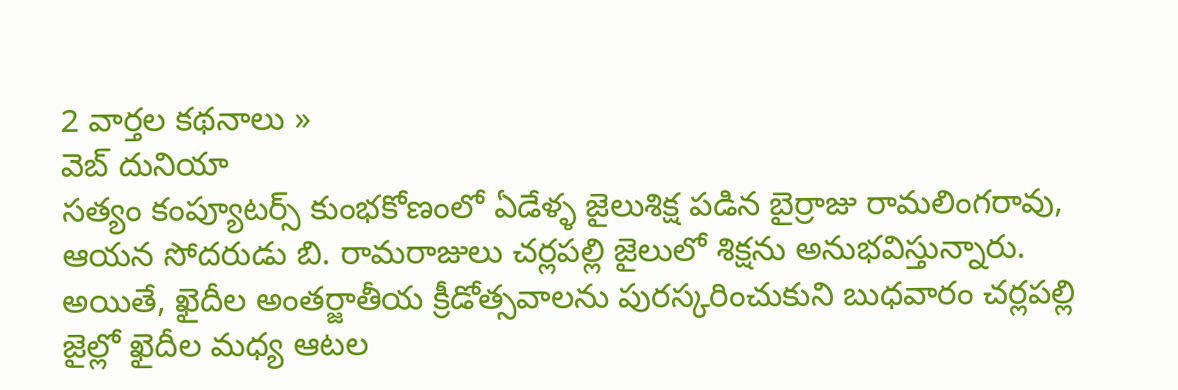2 వార్తల కథనాలు »
వెబ్ దునియా
సత్యం కంప్యూటర్స్ కుంభకోణంలో ఏడేళ్ళ జైలుశిక్ష పడిన బైర్రాజు రామలింగరావు, ఆయన సోదరుడు బి. రామరాజులు చర్లపల్లి జైలులో శిక్షను అనుభవిస్తున్నారు. అయితే, ఖైదీల అంతర్జాతీయ క్రీడోత్సవాలను పురస్కరించుకుని బుధవారం చర్లపల్లి జైల్లో ఖైదీల మధ్య ఆటల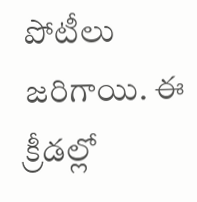పోటీలు జరిగాయి. ఈ క్రీడల్లో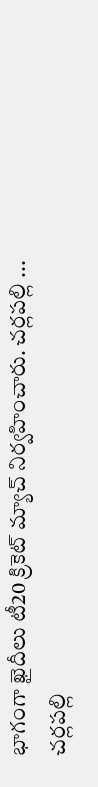భాగంగా ఖైదీలు టీ20 క్రికెట్ మ్యాచ్ నిర్వహించారు. చర్లపల్లి ...
చర్లపల్లి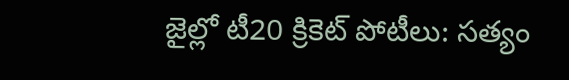జైల్లో టీ20 క్రికెట్ పోటీలు: సత్యం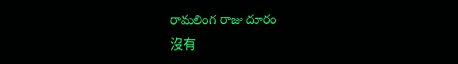రామలింగ రాజు దూరం
沒有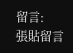留言:
張貼留言